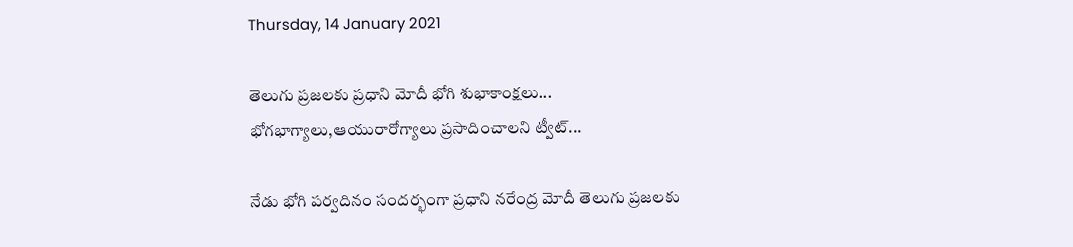Thursday, 14 January 2021

తెలుగు ప్రజలకు ప్రధాని మోదీ భోగి శుభాకాంక్షలు... భోగభాగ్యాలు,ఆయురారోగ్యాలు ప్రసాదించాలని ట్వీట్...

నేడు భోగి పర్వదినం సందర్భంగా ప్రధాని నరేంద్ర మోదీ తెలుగు ప్రజలకు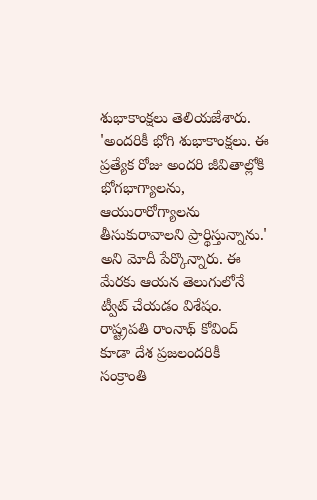శుభాకాంక్షలు తెలియజేశారు. 'అందరికీ భోగి శుభాకాంక్షలు. ఈ ప్రత్యేక రోజు అందరి జీవితాల్లోకి భోగభాగ్యాలను, ఆయురారోగ్యాలను తీసుకురావాలని ప్రార్థిస్తున్నాను.' అని మోదీ పేర్కొన్నారు. ఈ మేరకు ఆయన తెలుగులోనే ట్వీట్ చేయడం విశేషం. రాష్ట్రపతి రాంనాథ్ కోవింద్ కూడా దేశ ప్రజలందరికీ సంక్రాంతి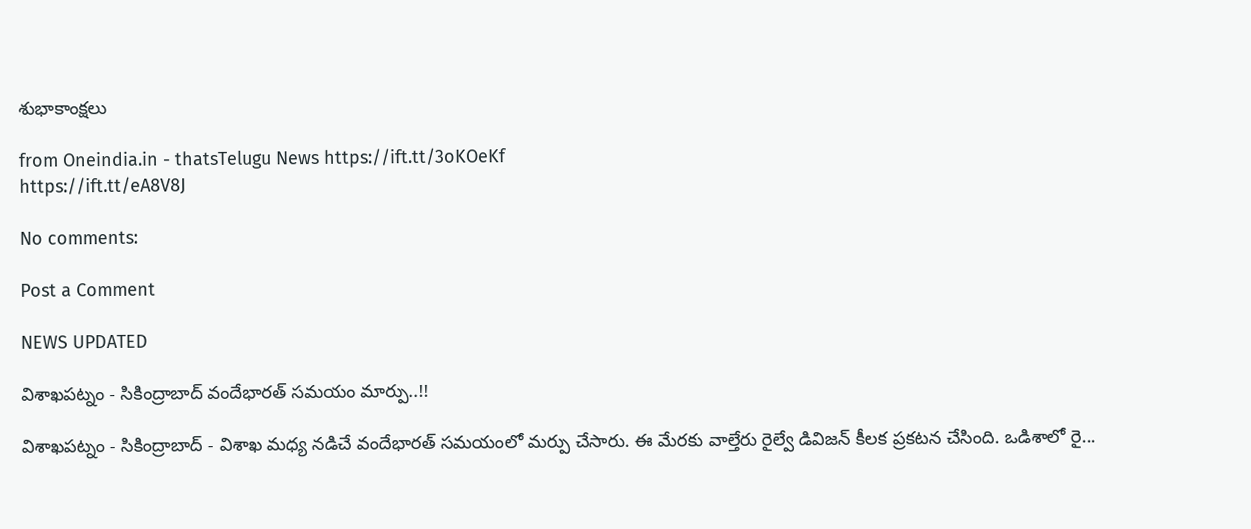శుభాకాంక్షలు

from Oneindia.in - thatsTelugu News https://ift.tt/3oKOeKf
https://ift.tt/eA8V8J

No comments:

Post a Comment

NEWS UPDATED

విశాఖపట్నం - సికింద్రాబాద్ వందేభారత్ సమయం మార్పు..!!

విశాఖపట్నం - సికింద్రాబాద్ - విశాఖ మధ్య నడిచే వందేభారత్ సమయంలో మర్పు చేసారు. ఈ మేరకు వాల్తేరు రైల్వే డివిజన్ కీలక ప్రకటన చేసింది. ఒడిశాలో రై...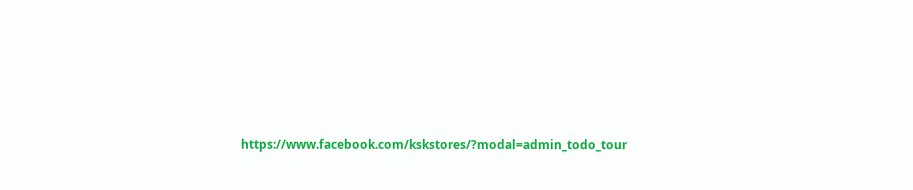https://www.facebook.com/kskstores/?modal=admin_todo_tour